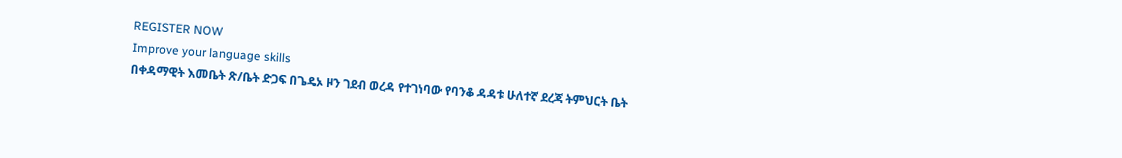REGISTER NOW
Improve your language skills
በቀዳማዊት እመቤት ጽ/ቤት ድጋፍ በጌዴኦ ዞን ገደብ ወረዳ የተገነባው የባንቆ ዳዳቱ ሁለተኛ ደረጃ ትምህርት ቤት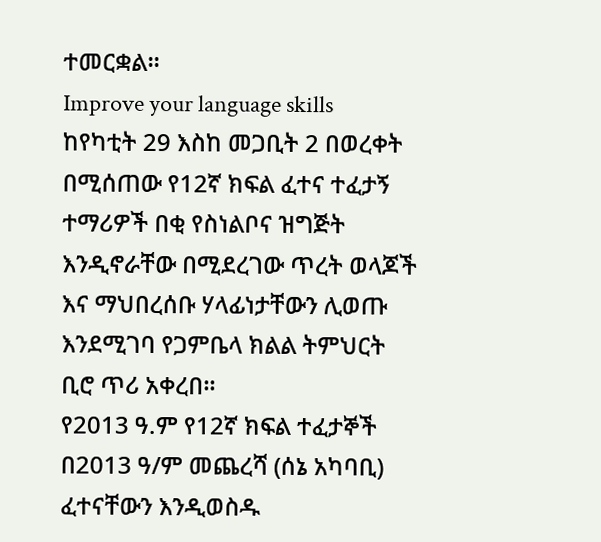ተመርቋል።
Improve your language skills
ከየካቲት 29 እስከ መጋቢት 2 በወረቀት በሚሰጠው የ12ኛ ክፍል ፈተና ተፈታኝ ተማሪዎች በቂ የስነልቦና ዝግጅት እንዲኖራቸው በሚደረገው ጥረት ወላጆች እና ማህበረሰቡ ሃላፊነታቸውን ሊወጡ እንደሚገባ የጋምቤላ ክልል ትምህርት ቢሮ ጥሪ አቀረበ፡፡
የ2013 ዓ.ም የ12ኛ ክፍል ተፈታኞች በ2013 ዓ/ም መጨረሻ (ሰኔ አካባቢ) ፈተናቸውን እንዲወስዱ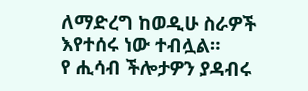ለማድረግ ከወዲሁ ስራዎች እየተሰሩ ነው ተብሏል።
የ ሒሳብ ችሎታዎን ያዳብሩ